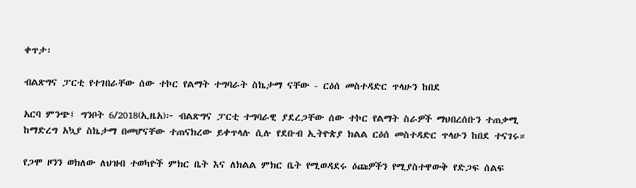ቀጥታ፡

ብልጽግና ፓርቲ የተገበራቸው ሰው ተኮር የልማት ተግባራት ስኬታማ ናቸው - ርዕሰ መስተዳድር ጥላሁን ከበደ

አርባ ምንጭ፤ ግንቦት 6/2018(ኢዜአ)፦ ብልጽግና ፓርቲ ተግባራዊ ያደረጋቸው ሰው ተኮር የልማት ስራዎች ማህበረሰቡን ተጠቃሚ ከማድረግ አኳያ ስኬታማ በመሆናቸው ተጠናክረው ይቀጥላሉ ሲሉ የደቡብ ኢትዮጵያ ክልል ርዕሰ መስተዳድር ጥላሁን ከበደ ተናገሩ።

የጋሞ ዞንን ወክለው ለህዝብ ተወካዮች ምክር ቤት እና ለክልል ምክር ቤት የሚወዳደሩ ዕጩዎችን የሚያስተዋውቅ የድጋፍ ሰልፍ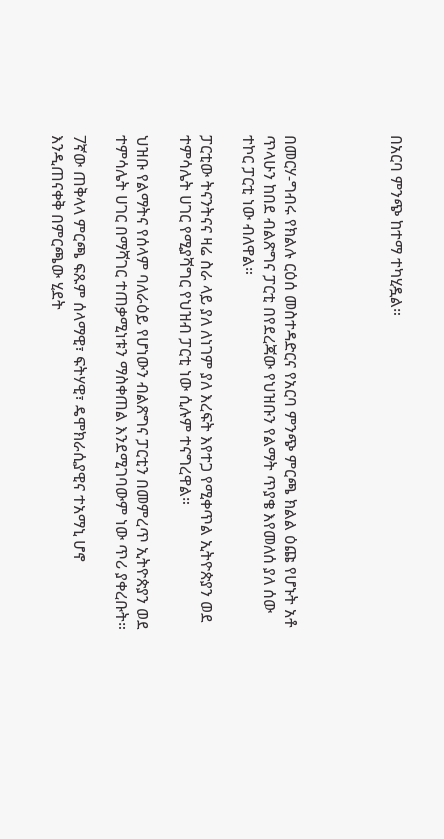በአርባ ምንጭ ከተማ ተካሂዷል።




በመርሃ-ግብሩ የክልሉ ርዕሰ መስተዳድርና የአርባ ምንጭ ምርጫ ክልል ዕጩ የሆኑት አቶ ጥላሁን ከበደ ብልጽግና ፓርቲ በየደረጃው የህዝቡን የልማት ጥያቄ እየመለሰ ያለ ሰው ተኮር ፓርቲ ነው ብለዋል።

ፓርቲው ትናንትናና ዛሬ ስራ ላይ ያለ ለነገም ያለ እረፍት እየተጋ የሚቀጥል ኢትዮጵያን ወደ ተምሳሌት ሀገር የሚያሻግር የህዝብ ፓርቲ ነው ሲሉም ተናግረዋል።

ህዝቡ የልማትና የሰላም ባለራዕይ የሆነውን ብልጽግና ፓርቲን በመምረጥ ኢትዮጵያን ወደ ተምሳሌት ሀገር በማሻገር ተጠቃሚነቱን ማስቀጠል እንደሚገባውም ነው ጥሪ ያቀረቡት።

7ኛው ጠቅላላ ምርጫ ፍጹም ሰላማዊ፣ ፍትሃዊ፣ ዴሞክራሲያዊና ተአማኒ ሆኖ እንዲጠናቀቅ በምርጫው ሂደት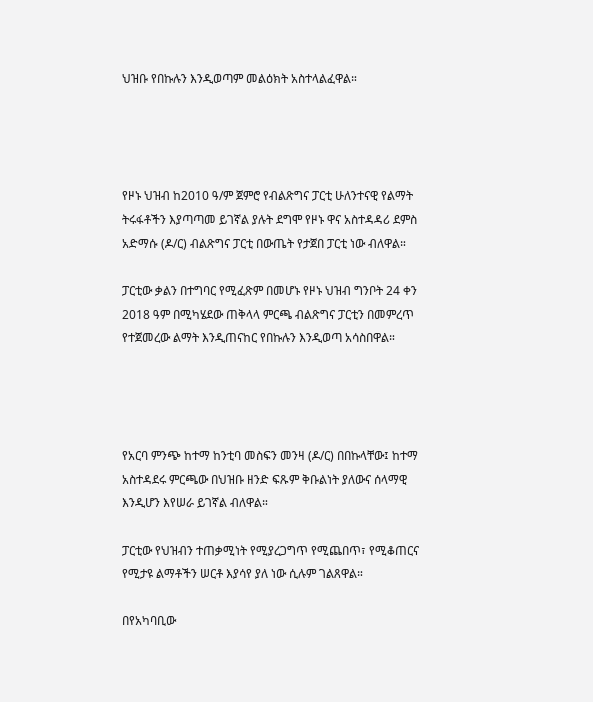ህዝቡ የበኩሉን እንዲወጣም መልዕክት አስተላልፈዋል።




የዞኑ ህዝብ ከ2010 ዓ/ም ጀምሮ የብልጽግና ፓርቲ ሁለንተናዊ የልማት ትሩፋቶችን እያጣጣመ ይገኛል ያሉት ደግሞ የዞኑ ዋና አስተዳዳሪ ደምስ አድማሱ (ዶ/ር) ብልጽግና ፓርቲ በውጤት የታጀበ ፓርቲ ነው ብለዋል።

ፓርቲው ቃልን በተግባር የሚፈጽም በመሆኑ የዞኑ ህዝብ ግንቦት 24 ቀን 2018 ዓም በሚካሄደው ጠቅላላ ምርጫ ብልጽግና ፓርቲን በመምረጥ የተጀመረው ልማት እንዲጠናከር የበኩሉን እንዲወጣ አሳስበዋል።




የአርባ ምንጭ ከተማ ከንቲባ መስፍን መንዛ (ዶ/ር) በበኩላቸው፤ ከተማ አስተዳደሩ ምርጫው በህዝቡ ዘንድ ፍጹም ቅቡልነት ያለውና ሰላማዊ እንዲሆን እየሠራ ይገኛል ብለዋል።

ፓርቲው የህዝብን ተጠቃሚነት የሚያረጋግጥ የሚጨበጥ፣ የሚቆጠርና የሚታዩ ልማቶችን ሠርቶ እያሳየ ያለ ነው ሲሉም ገልጸዋል።

በየአካባቢው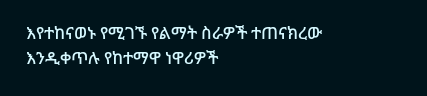እየተከናወኑ የሚገኙ የልማት ስራዎች ተጠናክረው እንዲቀጥሉ የከተማዋ ነዋሪዎች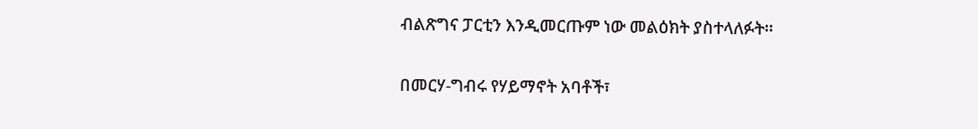ብልጽግና ፓርቲን እንዲመርጡም ነው መልዕክት ያስተላለፉት።

በመርሃ-ግብሩ የሃይማኖት አባቶች፣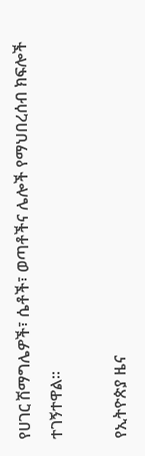የሀገር ሽማግሌዎች፣ ሴቶች፣ ወጣቶችና ሌሎች የማህበረሰብ ክፍሎች ተገኝተዋል።

የኢትዮጵያ ዜና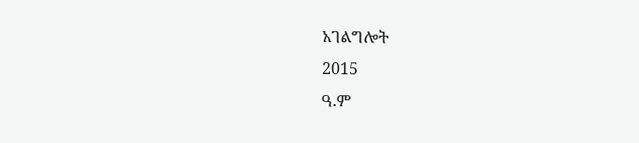አገልግሎት
2015
ዓ.ም